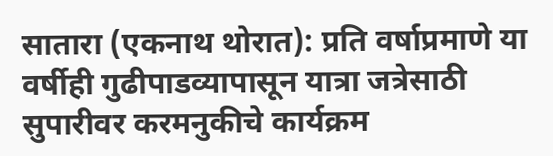सातारा (एकनाथ थोरात): प्रति वर्षाप्रमाणे या वर्षीही गुढीपाडव्यापासून यात्रा जत्रेसाठी सुपारीवर करमनुकीचे कार्यक्रम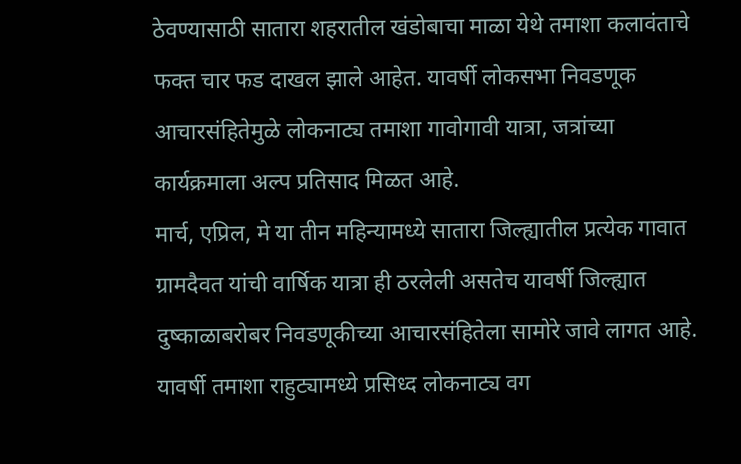ठेवण्यासाठी सातारा शहरातील खंडोबाचा माळा येथे तमाशा कलावंताचे फक्त चार फड दाखल झाले आहेत. यावर्षी लोकसभा निवडणूक आचारसंहितेमुळे लोकनाट्य तमाशा गावोगावी यात्रा, जत्रांच्या कार्यक्रमाला अल्प प्रतिसाद मिळत आहे.
मार्च, एप्रिल, मे या तीन महिन्यामध्ये सातारा जिल्ह्यातील प्रत्येक गावात ग्रामदैवत यांची वार्षिक यात्रा ही ठरलेली असतेच यावर्षी जिल्ह्यात दुष्काळाबरोबर निवडणूकीच्या आचारसंहितेला सामोरे जावे लागत आहे.
यावर्षी तमाशा राहुट्यामध्ये प्रसिध्द लोकनाट्य वग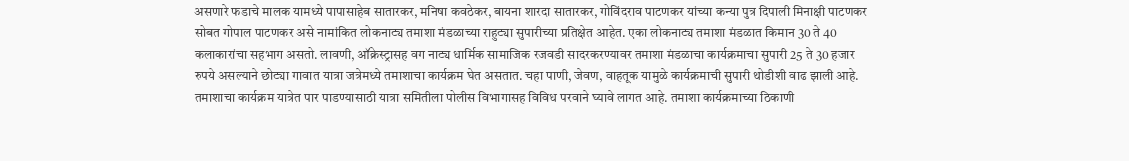असणारे फडाचे मालक यामध्ये पापासाहेब सातारकर, मनिषा कवठेकर, बायना शारदा सातारकर, गोविंदराव पाटणकर यांच्या कन्या पुत्र दिपाली मिनाक्षी पाटणकर सोबत गोपाल पाटणकर असे नामांकित लोकनाट्य तमाशा मंडळाच्या राहुट्या सुपारीच्या प्रतिक्षेत आहेत. एका लोकनाट्य तमाशा मंडळात किमान 30 ते 40 कलाकारांचा सहभाग असतो. लावणी, ऑक्रेस्ट्रासह वग नाट्य धार्मिक सामाजिक रजवडी सादरकरण्यावर तमाशा मंडळाचा कार्यक्रमाचा सुपारी 25 ते 30 हजार रुपये असल्याने छोट्या गावात यात्रा जत्रेमध्ये तमाशाचा कार्यक्रम घेत असतात. चहा पाणी, जेवण, वाहतूक यामुळे कार्यक्रमाची सुपारी थोडीशी वाढ झाली आहे. तमाशाचा कार्यक्रम यात्रेत पार पाडण्यासाठी यात्रा समितीला पोलीस विभागासह विविध परवाने घ्यावे लागत आहे. तमाशा कार्यक्रमाच्या ठिकाणी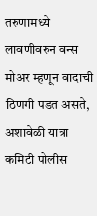तरुणामध्ये लावणीवरुन वन्स मोअर म्हणून वादाची ठिणगी पडत असते, अशावेळी यात्रा कमिटी पोलीस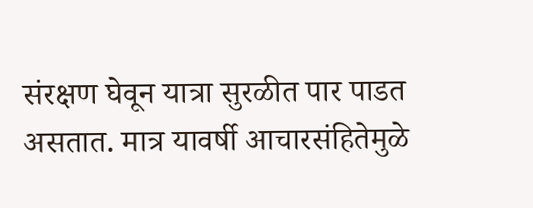संरक्षण घेवून यात्रा सुरळीत पार पाडत असतात. मात्र यावर्षी आचारसंहितेमुळे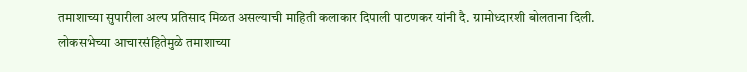तमाशाच्या सुपारीला अल्प प्रतिसाद मिळत असल्याची माहिती कलाकार दिपाली पाटणकर यांनी दै. ग्रामोध्दारशी बोलताना दिली.
लोकसभेच्या आचारसंहितेमुळे तमाशाच्या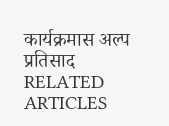कार्यक्रमास अल्प प्रतिसाद
RELATED ARTICLES